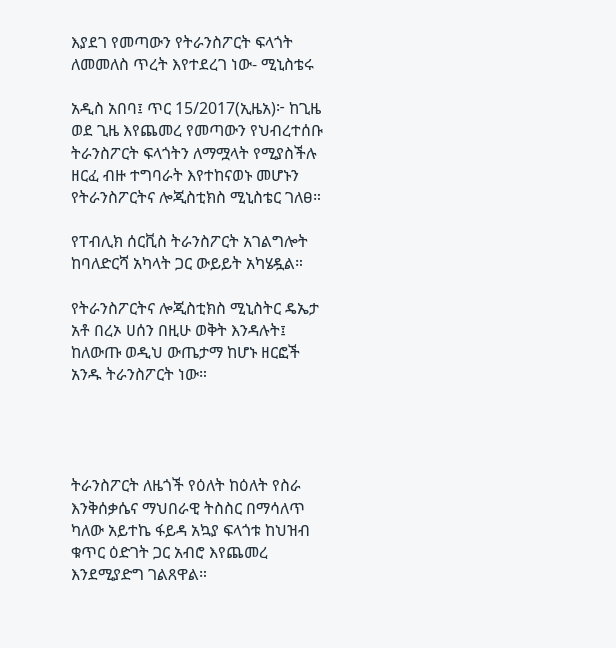እያደገ የመጣውን የትራንስፖርት ፍላጎት ለመመለስ ጥረት እየተደረገ ነው- ሚኒስቴሩ

አዲስ አበባ፤ ጥር 15/2017(ኢዜአ)፦ ከጊዜ ወደ ጊዜ እየጨመረ የመጣውን የህብረተሰቡ ትራንስፖርት ፍላጎትን ለማሟላት የሚያስችሉ ዘርፈ ብዙ ተግባራት እየተከናወኑ መሆኑን የትራንስፖርትና ሎጂስቲክስ ሚኒስቴር ገለፀ።

የፐብሊክ ሰርቪስ ትራንስፖርት አገልግሎት ከባለድርሻ አካላት ጋር ውይይት አካሄዷል።

የትራንስፖርትና ሎጂስቲክስ ሚኒስትር ዴኤታ አቶ በረኦ ሀሰን በዚሁ ወቅት እንዳሉት፤ ከለውጡ ወዲህ ውጤታማ ከሆኑ ዘርፎች አንዱ ትራንስፖርት ነው።




ትራንስፖርት ለዜጎች የዕለት ከዕለት የስራ እንቅሰቃሴና ማህበራዊ ትስስር በማሳለጥ ካለው አይተኬ ፋይዳ አኳያ ፍላጎቱ ከህዝብ ቁጥር ዕድገት ጋር አብሮ እየጨመረ እንደሚያድግ ገልጸዋል።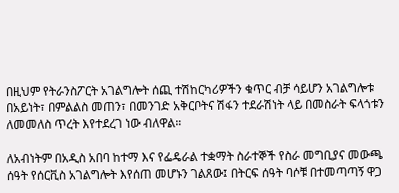በዚህም የትራንስፖርት አገልግሎት ሰጪ ተሽከርካሪዎችን ቁጥር ብቻ ሳይሆን አገልግሎቱ በአይነት፣ በምልልስ መጠን፣ በመንገድ አቅርቦትና ሽፋን ተደራሽነት ላይ በመስራት ፍላጎቱን ለመመለስ ጥረት እየተደረገ ነው ብለዋል።

ለአብነትም በአዲስ አበባ ከተማ እና የፌዴራል ተቋማት ስራተኞች የስራ መግቢያና መውጫ ሰዓት የሰርቪስ አገልግሎት እየሰጠ መሆኑን ገልጸው፤ በትርፍ ሰዓት ባሶቹ በተመጣጣኝ ዋጋ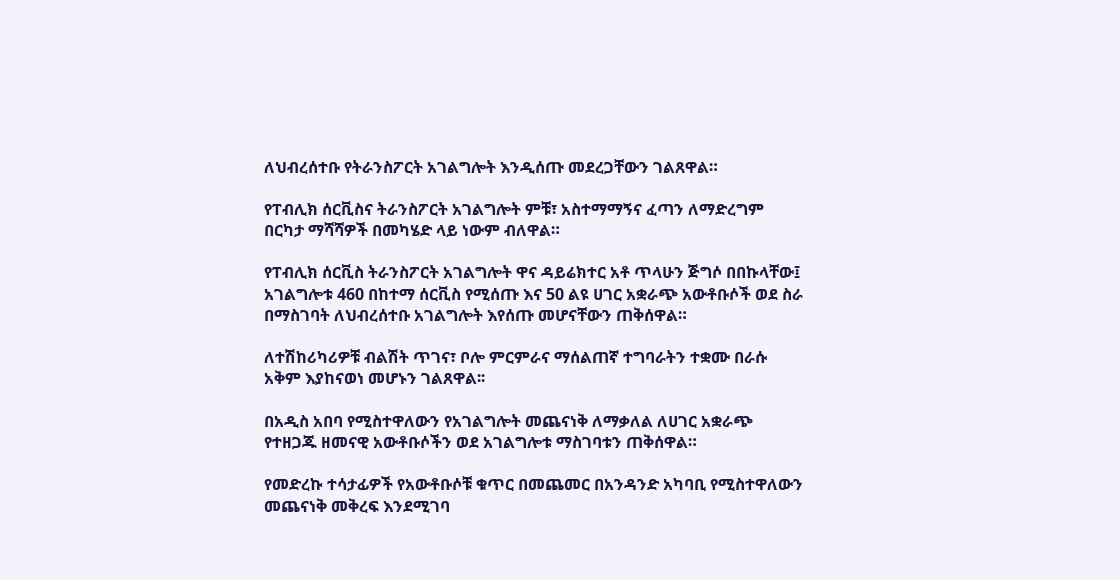ለህብረሰተቡ የትራንስፖርት አገልግሎት እንዲሰጡ መደረጋቸውን ገልጸዋል።

የፐብሊክ ሰርቪስና ትራንስፖርት አገልግሎት ምቹ፣ አስተማማኝና ፈጣን ለማድረግም በርካታ ማሻሻዎች በመካሄድ ላይ ነውም ብለዋል።

የፐብሊክ ሰርቪስ ትራንስፖርት አገልግሎት ዋና ዳይሬክተር አቶ ጥላሁን ጅግሶ በበኩላቸው፤ አገልግሎቱ 460 በከተማ ሰርቪስ የሚሰጡ እና 50 ልዩ ሀገር አቋራጭ አውቶቡሶች ወደ ስራ በማስገባት ለህብረሰተቡ አገልግሎት እየሰጡ መሆናቸውን ጠቅሰዋል።

ለተሽከሪካሪዎቹ ብልሽት ጥገና፣ ቦሎ ምርምራና ማሰልጠኛ ተግባራትን ተቋሙ በራሱ አቅም እያከናወነ መሆኑን ገልጸዋል፡፡

በአዲስ አበባ የሚስተዋለውን የአገልግሎት መጨናነቅ ለማቃለል ለሀገር አቋራጭ የተዘጋጁ ዘመናዊ አውቶቡሶችን ወደ አገልግሎቱ ማስገባቱን ጠቅሰዋል።

የመድረኩ ተሳታፊዎች የአውቶቡሶቹ ቁጥር በመጨመር በአንዳንድ አካባቢ የሚስተዋለውን መጨናነቅ መቅረፍ እንደሚገባ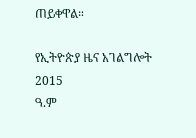ጠይቀዋል።

የኢትዮጵያ ዜና አገልግሎት
2015
ዓ.ም